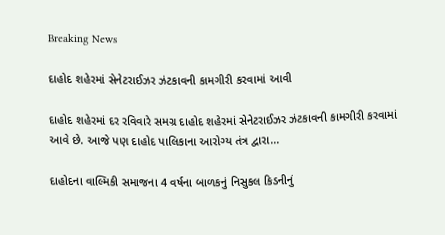Breaking News

દાહોદ શહેરમાં સેનેટરાઈઝર ઝંટકાવની કામગીરી કરવામાં આવી

દાહોદ શહેરમાં દર રવિવારે સમગ્ર દાહોદ શહેરમાં સેનેટરાઈઝર ઝંટકાવની કામગીરી કરવામાં આવે છે. આજે પણ દાહોદ પાલિકાના આરોગ્ય તંત્ર દ્વારા...

દાહોદના વાલ્મિકી સમાજના 4 વર્ષના બાળકનું નિસુકલ કિડનીનું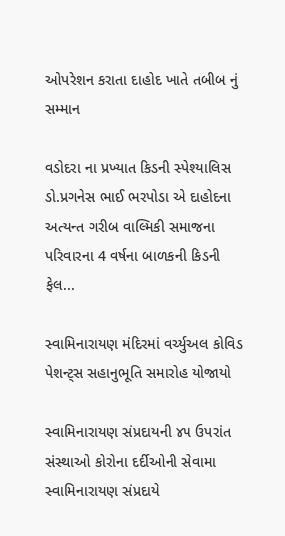ઓપરેશન કરાતા દાહોદ ખાતે તબીબ નું સમ્માન

વડોદરા ના પ્રખ્યાત કિડની સ્પેશ્યાલિસ ડો.પ્રગનેસ ભાઈ ભરપોડા એ દાહોદના અત્યન્ત ગરીબ વાલ્મિકી સમાજના પરિવારના 4 વર્ષના બાળકની કિડની ફેલ...

સ્વામિનારાયણ મંદિરમાં વર્ચ્યુઅલ કોવિડ પેશન્ટ્સ સહાનુભૂતિ સમારોહ યોજાયો

સ્વામિનારાયણ સંપ્રદાયની ૪૫ ઉપરાંત સંસ્થાઓ કોરોના દર્દીઓની સેવામા સ્વામિનારાયણ સંપ્રદાયે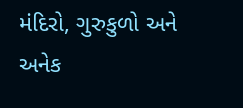મંદિરો, ગુરુકુળો અને અનેક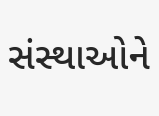સંસ્થાઓને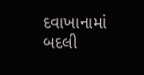દવાખાનામાં બદલી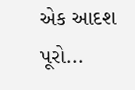એક આદશ પૂરો...